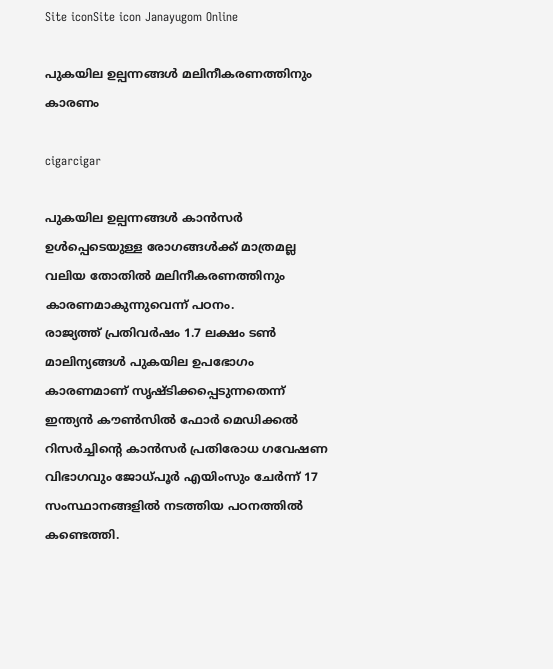Site iconSite icon Janayugom Online

പുകയില ഉല്പന്നങ്ങള്‍ മലിനീകരണത്തിനും കാരണം

cigarcigar

പുകയില ഉല്പന്നങ്ങള്‍ കാന്‍സര്‍ ഉള്‍പ്പെടെയുള്ള രോഗങ്ങള്‍ക്ക് മാത്രമല്ല വലിയ തോതില്‍ മലിനീകരണത്തിനും കാരണമാകുന്നുവെന്ന് പഠനം.
രാജ്യത്ത് പ്രതിവര്‍ഷം 1.7 ലക്ഷം ടണ്‍ മാലിന്യങ്ങള്‍ പുകയില ഉപഭോഗം കാരണമാണ് സൃഷ്ടിക്കപ്പെടുന്നതെന്ന് ഇന്ത്യന്‍ കൗണ്‍സില്‍ ഫോര്‍ മെഡിക്കല്‍ റിസര്‍ച്ചിന്റെ കാന്‍സര്‍ പ്രതിരോധ ഗവേഷണ വിഭാഗവും ജോധ്പൂര്‍ എയിംസും ചേര്‍ന്ന് 17 സംസ്ഥാനങ്ങളില്‍ നടത്തിയ പഠനത്തില്‍ കണ്ടെത്തി.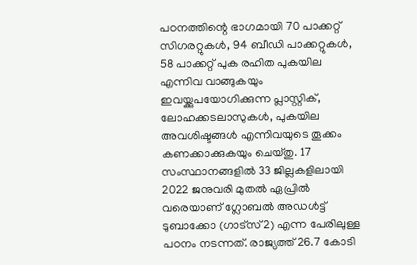പഠനത്തിന്റെ ഭാഗമായി 70 പാക്കറ്റ് സിഗരറ്റുകള്‍, 94 ബീഡി പാക്കറ്റുകള്‍, 58 പാക്കറ്റ് പുക രഹിത പുകയില എന്നിവ വാങ്ങുകയും ഇവയ്ക്കുപയോഗിക്കുന്ന പ്ലാസ്റ്റിക്, ലോഹക്കടലാസുകള്‍, പുകയില അവശിഷ്ടങ്ങള്‍ എന്നിവയുടെ തൂക്കം കണക്കാക്കുകയും ചെയ്തു. 17 സംസ്ഥാനങ്ങളില്‍ 33 ജില്ലകളിലായി 2022 ജനുവരി മുതല്‍ ഏപ്രില്‍ വരെയാണ് ഗ്ലോബല്‍ അഡള്‍ട്ട് ടുബാക്കോ (ഗാട്സ് 2) എന്ന പേരിലുള്ള പഠനം നടന്നത്. രാജ്യത്ത് 26.7 കോടി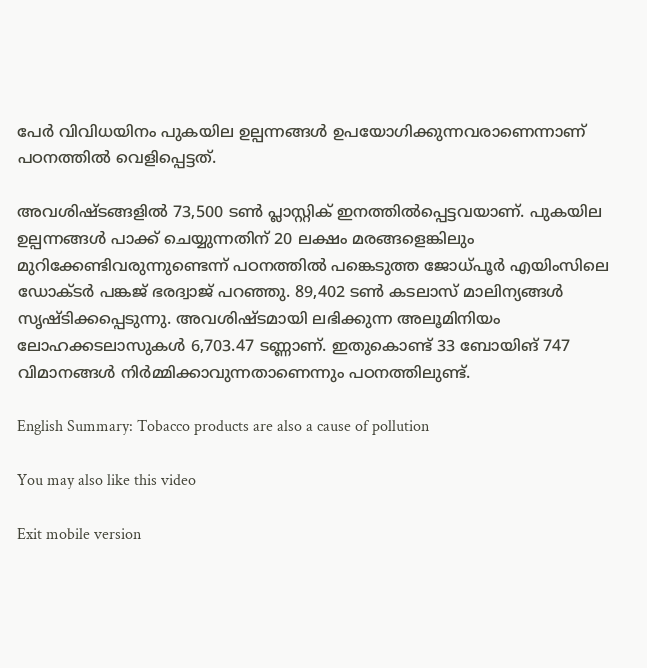പേര്‍ വിവിധയിനം പുകയില ഉല്പന്നങ്ങള്‍ ഉപയോഗിക്കുന്നവരാണെന്നാണ് പഠനത്തില്‍ വെളിപ്പെട്ടത്.

അവശിഷ്ടങ്ങളില്‍ 73,500 ടണ്‍ പ്ലാസ്റ്റിക് ഇനത്തില്‍പ്പെട്ടവയാണ്. പുകയില ഉല്പന്നങ്ങള്‍ പാക്ക് ചെയ്യുന്നതിന് 20 ലക്ഷം മരങ്ങളെങ്കിലും മുറിക്കേണ്ടിവരുന്നുണ്ടെന്ന് പഠനത്തില്‍ പങ്കെടുത്ത ജോധ്പൂര്‍ എയിംസിലെ ഡോക്ടര്‍ പങ്കജ് ഭരദ്വാജ് പറഞ്ഞു. 89,402 ടണ്‍ കടലാസ് മാലിന്യങ്ങള്‍ സൃഷ്ടിക്കപ്പെടുന്നു. അവശിഷ്ടമായി ലഭിക്കുന്ന അലൂമിനിയം ലോഹക്കടലാസുകള്‍ 6,703.47 ടണ്ണാണ്. ഇതുകൊണ്ട് 33 ബോയിങ് 747 വിമാനങ്ങള്‍ നിര്‍മ്മിക്കാവുന്നതാണെന്നും പഠനത്തിലുണ്ട്.

English Summary: Tobacco products are also a cause of pollution

You may also like this video

Exit mobile version